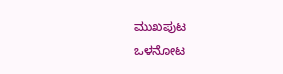ಮುಖಪುಟ
ಒಳನೋಟ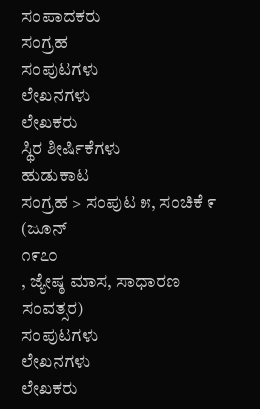ಸಂಪಾದಕರು
ಸಂಗ್ರಹ
ಸಂಪುಟಗಳು
ಲೇಖನಗಳು
ಲೇಖಕರು
ಸ್ಥಿರ ಶೀರ್ಷಿಕೆಗಳು
ಹುಡುಕಾಟ
ಸಂಗ್ರಹ > ಸಂಪುಟ ೫, ಸಂಚಿಕೆ ೯
(ಜೂನ್
೧೯೭೦
, ಜ್ಯೇಷ್ಠ ಮಾಸ, ಸಾಧಾರಣ ಸಂವತ್ಸರ)
ಸಂಪುಟಗಳು
ಲೇಖನಗಳು
ಲೇಖಕರು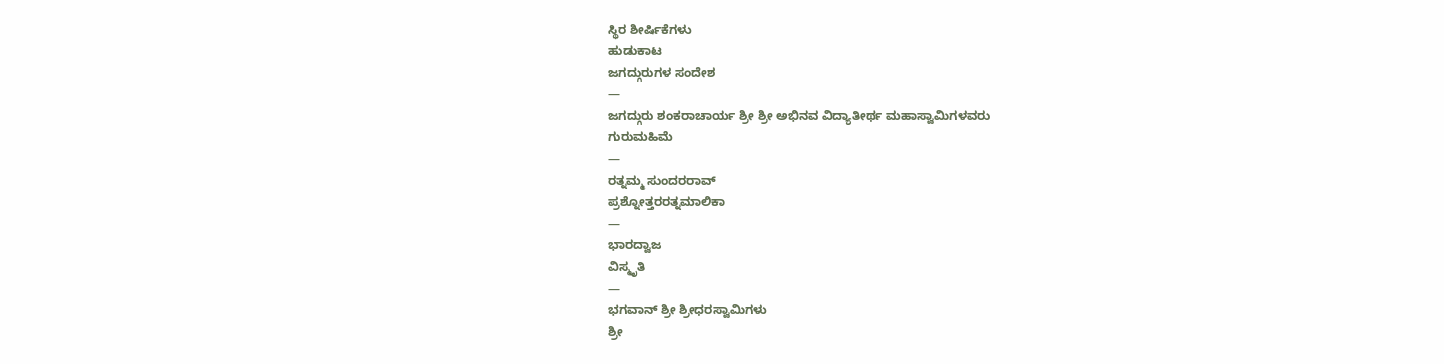ಸ್ಥಿರ ಶೀರ್ಷಿಕೆಗಳು
ಹುಡುಕಾಟ
ಜಗದ್ಗುರುಗಳ ಸಂದೇಶ
—
ಜಗದ್ಗುರು ಶಂಕರಾಚಾರ್ಯ ಶ್ರೀ ಶ್ರೀ ಅಭಿನವ ವಿದ್ಯಾತೀರ್ಥ ಮಹಾಸ್ವಾಮಿಗಳವರು
ಗುರುಮಹಿಮೆ
—
ರತ್ನಮ್ಮ ಸುಂದರರಾವ್
ಪ್ರಶ್ನೋತ್ತರರತ್ನಮಾಲಿಕಾ
—
ಭಾರದ್ವಾಜ
ವಿಸ್ಮೃತಿ
—
ಭಗವಾನ್ ಶ್ರೀ ಶ್ರೀಧರಸ್ವಾಮಿಗಳು
ಶ್ರೀ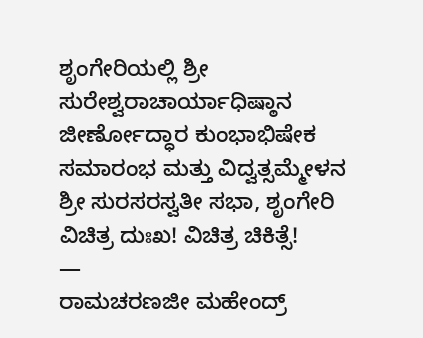ಶೃಂಗೇರಿಯಲ್ಲಿ ಶ್ರೀ ಸುರೇಶ್ವರಾಚಾರ್ಯಾಧಿಷ್ಠಾನ ಜೀರ್ಣೋದ್ಧಾರ ಕುಂಭಾಭಿಷೇಕ ಸಮಾರಂಭ ಮತ್ತು ವಿದ್ವತ್ಸಮ್ಮೇಳನ
ಶ್ರೀ ಸುರಸರಸ್ವತೀ ಸಭಾ, ಶೃಂಗೇರಿ
ವಿಚಿತ್ರ ದುಃಖ! ವಿಚಿತ್ರ ಚಿಕಿತ್ಸೆ!
—
ರಾಮಚರಣಜೀ ಮಹೇಂದ್ರ್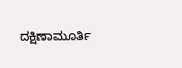ದಕ್ಷಿಣಾಮೂರ್ತಿ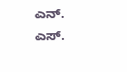ಎನ್. ಎಸ್.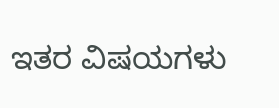ಇತರ ವಿಷಯಗಳು